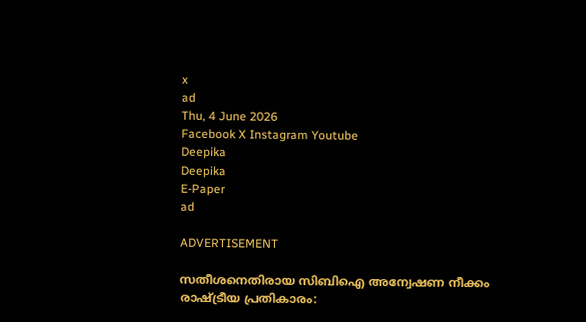x
ad
Thu, 4 June 2026
Facebook X Instagram Youtube
Deepika
Deepika
E-Paper
ad

ADVERTISEMENT

സതീശനെതിരായ സിബിഐ അന്വേഷണ നീക്കം രാഷ്‌ട്രീയ പ്രതികാരം: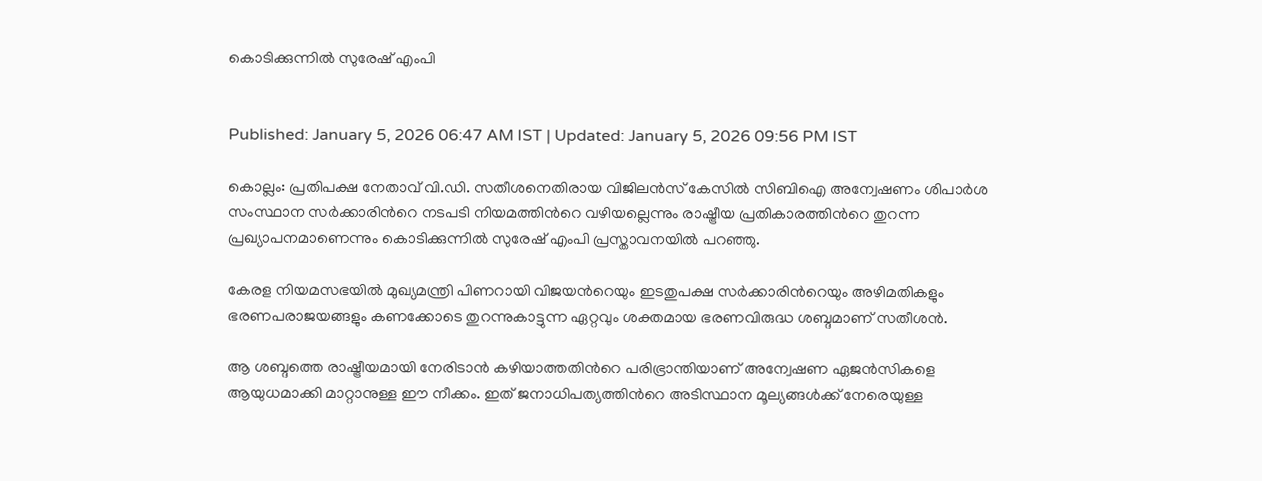കൊടിക്കുന്നിൽ സുരേഷ് എംപി


Published: January 5, 2026 06:47 AM IST | Updated: January 5, 2026 09:56 PM IST

കൊല്ലം: പ്രതിപക്ഷ നേതാവ് വി.ഡി. സതീശനെതിരായ വിജിലൻസ് കേസിൽ സിബിഐ അന്വേഷണം ശിപാർശ സംസ്ഥാന സർക്കാരിന്‍റെ നടപടി നിയമത്തിന്‍റെ വഴിയല്ലെന്നും രാഷ്ട്രീയ പ്രതികാരത്തിന്‍റെ തുറന്ന പ്രഖ്യാപനമാണെന്നും കൊടിക്കുന്നിൽ സുരേഷ് എംപി പ്രസ്താവനയിൽ പറഞ്ഞു.

കേരള നിയമസഭയിൽ മുഖ്യമന്ത്രി പിണറായി വിജയന്‍റെയും ഇടതുപക്ഷ സർക്കാരിന്‍റെയും അഴിമതികളും ഭരണപരാജയങ്ങളും കണക്കോടെ തുറന്നുകാട്ടുന്ന ഏറ്റവും ശക്തമായ ഭരണവിരുദ്ധ ശബ്ദമാണ് സതീശൻ.

ആ ശബ്ദത്തെ രാഷ്ട്രീയമായി നേരിടാൻ കഴിയാത്തതിന്‍റെ പരിഭ്രാന്തിയാണ് അന്വേഷണ ഏജൻസികളെ ആയുധമാക്കി മാറ്റാനുള്ള ഈ നീക്കം. ഇത് ജനാധിപത്യത്തിന്‍റെ അടിസ്ഥാന മൂല്യങ്ങൾക്ക് നേരെയുള്ള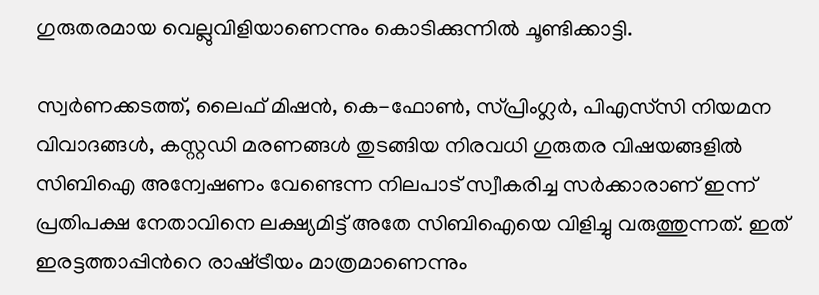ഗുരുതരമായ വെല്ലുവിളിയാണെന്നും കൊടിക്കുന്നിൽ ചൂണ്ടിക്കാട്ടി.

സ്വർണക്കടത്ത്, ലൈഫ് മിഷൻ, കെ-ഫോൺ, സ്പ്രിംഗ്ലർ, പിഎസ്‌സി നിയമന വിവാദങ്ങൾ, കസ്റ്റഡി മരണങ്ങൾ തുടങ്ങിയ നിരവധി ഗുരുതര വിഷയങ്ങളിൽ സിബിഐ അന്വേഷണം വേണ്ടെന്ന നിലപാട് സ്വീകരിച്ച സർക്കാരാണ് ഇന്ന് പ്രതിപക്ഷ നേതാവിനെ ലക്ഷ്യമിട്ട് അതേ സിബിഐയെ വിളിച്ചു വരുത്തുന്നത്. ഇത് ഇരട്ടത്താപ്പിന്‍റെ രാഷ്‌ട്രീയം മാത്രമാണെന്നും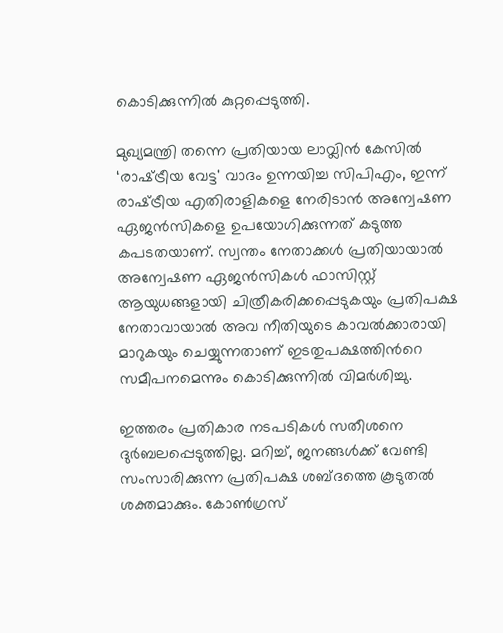കൊടിക്കുന്നിൽ കുറ്റപ്പെടുത്തി.

മുഖ്യമന്ത്രി തന്നെ പ്രതിയായ ലാവ്ലിൻ കേസിൽ ‘രാഷ്‌ട്രീയ വേട്ട' വാദം ഉന്നയിച്ച സിപിഎം, ഇന്ന് രാഷ്‌ട്രീയ എതിരാളികളെ നേരിടാൻ അന്വേഷണ ഏജൻസികളെ ഉപയോഗിക്കുന്നത് കടുത്ത കപടതയാണ്. സ്വന്തം നേതാക്കൾ പ്രതിയായാൽ അന്വേഷണ ഏജൻസികൾ ഫാസിസ്റ്റ് ആയുധങ്ങളായി ചിത്രീകരിക്കപ്പെടുകയും പ്രതിപക്ഷ നേതാവായാൽ അവ നീതിയുടെ കാവൽക്കാരായി മാറുകയും ചെയ്യുന്നതാണ് ഇടതുപക്ഷത്തിന്‍റെ സമീപനമെന്നും കൊടിക്കുന്നിൽ വിമർശിച്ചു.

ഇത്തരം പ്രതികാര നടപടികൾ സതീശനെ ദുർബലപ്പെടുത്തില്ല. മറിച്ച്, ജനങ്ങൾക്ക് വേണ്ടി സംസാരിക്കുന്ന പ്രതിപക്ഷ ശബ്ദത്തെ കൂടുതൽ ശക്തമാക്കും. കോൺഗ്രസ്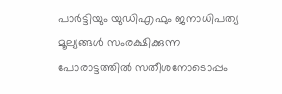പാർട്ടിയും യുഡിഎഫും ജനാധിപത്യ മൂല്യങ്ങൾ സംരക്ഷിക്കുന്ന പോരാട്ടത്തിൽ സതീശനോടൊപ്പം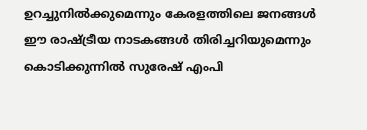ഉറച്ചുനിൽക്കുമെന്നും കേരളത്തിലെ ജനങ്ങൾ ഈ രാഷ്ട്രീയ നാടകങ്ങൾ തിരിച്ചറിയുമെന്നും കൊടിക്കുന്നിൽ സുരേഷ് എംപി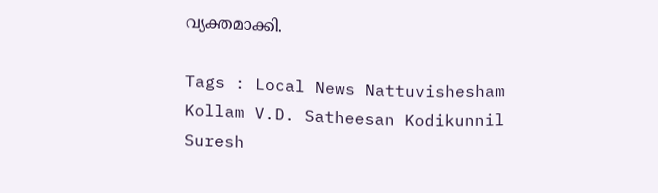വ്യക്തമാക്കി.

Tags : Local News Nattuvishesham Kollam V.D. Satheesan Kodikunnil Suresh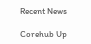Recent News

Corehub Up